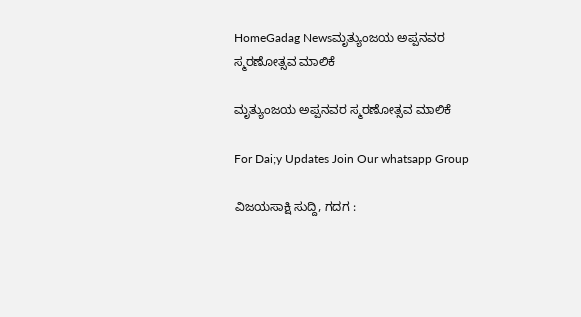HomeGadag Newsಮೃತ್ಯುಂಜಯ ಅಪ್ಪನವರ ಸ್ಮರಣೋತ್ಸವ ಮಾಲಿಕೆ

ಮೃತ್ಯುಂಜಯ ಅಪ್ಪನವರ ಸ್ಮರಣೋತ್ಸವ ಮಾಲಿಕೆ

For Dai;y Updates Join Our whatsapp Group

ವಿಜಯಸಾಕ್ಷಿ ಸುದ್ದಿ, ಗದಗ :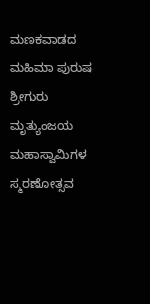ಮಣಕವಾಡದ ಮಹಿಮಾ ಪುರುಷ ಶ್ರೀಗುರು ಮೃತ್ಯುಂಜಯ ಮಹಾಸ್ವಾಮಿಗಳ ಸ್ಮರಣೋತ್ಸವ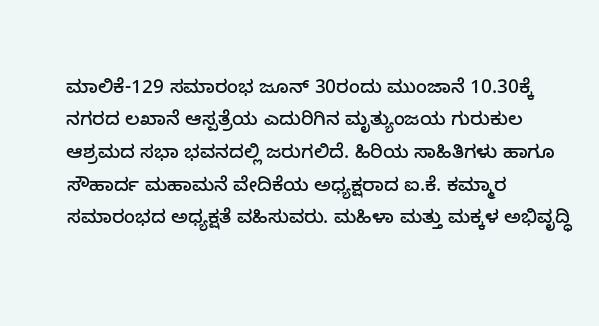ಮಾಲಿಕೆ-129 ಸಮಾರಂಭ ಜೂನ್ 30ರಂದು ಮುಂಜಾನೆ 10.30ಕ್ಕೆ ನಗರದ ಲಖಾನೆ ಆಸ್ಪತ್ರೆಯ ಎದುರಿಗಿನ ಮೃತ್ಯುಂಜಯ ಗುರುಕುಲ ಆಶ್ರಮದ ಸಭಾ ಭವನದಲ್ಲಿ ಜರುಗಲಿದೆ. ಹಿರಿಯ ಸಾಹಿತಿಗಳು ಹಾಗೂ ಸೌಹಾರ್ದ ಮಹಾಮನೆ ವೇದಿಕೆಯ ಅಧ್ಯಕ್ಷರಾದ ಐ.ಕೆ. ಕಮ್ಮಾರ ಸಮಾರಂಭದ ಅಧ್ಯಕ್ಷತೆ ವಹಿಸುವರು. ಮಹಿಳಾ ಮತ್ತು ಮಕ್ಕಳ ಅಭಿವೃದ್ಧಿ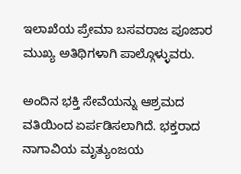ಇಲಾಖೆಯ ಪ್ರೇಮಾ ಬಸವರಾಜ ಪೂಜಾರ ಮುಖ್ಯ ಅತಿಥಿಗಳಾಗಿ ಪಾಲ್ಗೊಳ್ಳುವರು.

ಅಂದಿನ ಭಕ್ತಿ ಸೇವೆಯನ್ನು ಆಶ್ರಮದ ವತಿಯಿಂದ ಏರ್ಪಡಿಸಲಾಗಿದೆ. ಭಕ್ತರಾದ ನಾಗಾವಿಯ ಮೃತ್ಯುಂಜಯ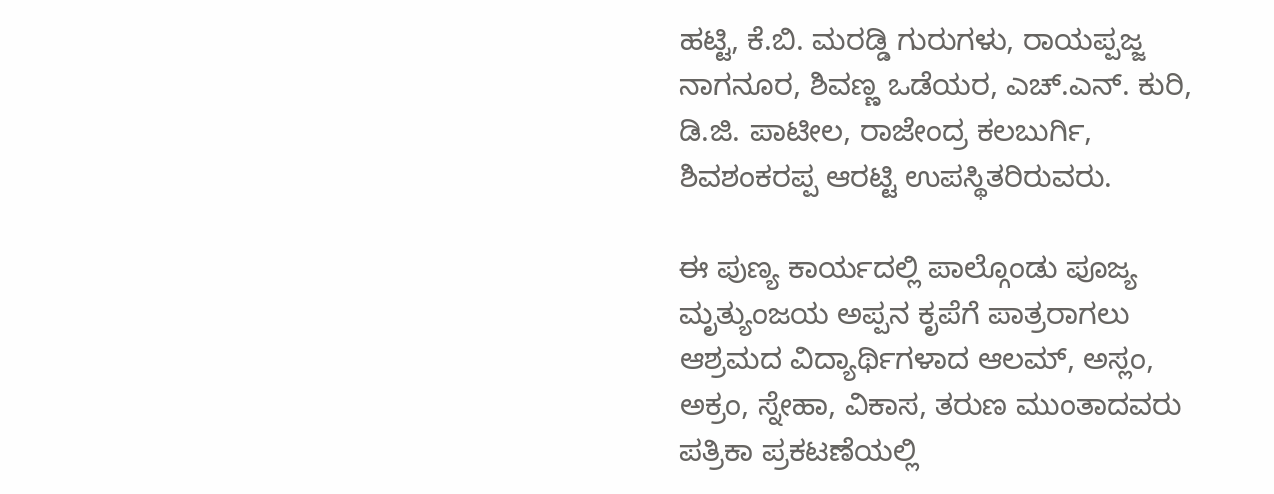ಹಟ್ಟಿ, ಕೆ.ಬಿ. ಮರಡ್ಡಿ ಗುರುಗಳು, ರಾಯಪ್ಪಜ್ಜ ನಾಗನೂರ, ಶಿವಣ್ಣ ಒಡೆಯರ, ಎಚ್.ಎನ್. ಕುರಿ, ಡಿ.ಜಿ. ಪಾಟೀಲ, ರಾಜೇಂದ್ರ ಕಲಬುರ್ಗಿ, ಶಿವಶಂಕರಪ್ಪ ಆರಟ್ಟಿ ಉಪಸ್ಥಿತರಿರುವರು.

ಈ ಪುಣ್ಯ ಕಾರ್ಯದಲ್ಲಿ ಪಾಲ್ಗೊಂಡು ಪೂಜ್ಯ ಮೃತ್ಯುಂಜಯ ಅಪ್ಪನ ಕೃಪೆಗೆ ಪಾತ್ರರಾಗಲು ಆಶ್ರಮದ ವಿದ್ಯಾರ್ಥಿಗಳಾದ ಆಲಮ್, ಅಸ್ಲಂ, ಅಕ್ರಂ, ಸ್ನೇಹಾ, ವಿಕಾಸ, ತರುಣ ಮುಂತಾದವರು ಪತ್ರಿಕಾ ಪ್ರಕಟಣೆಯಲ್ಲಿ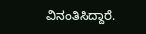ವಿನಂತಿಸಿದ್ದಾರೆ.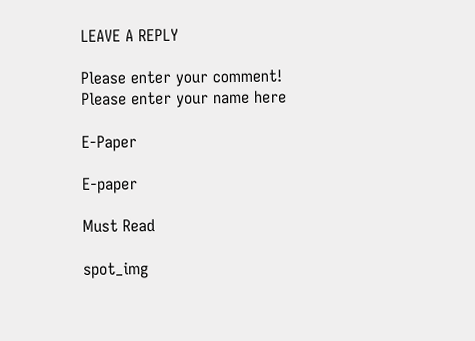LEAVE A REPLY

Please enter your comment!
Please enter your name here

E-Paper

E-paper

Must Read

spot_img